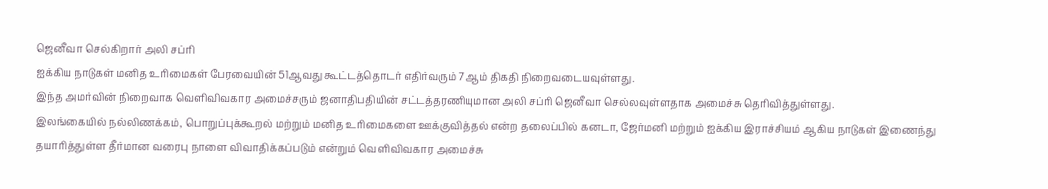ஜெனீவா செல்கிறார் அலி சப்ரி
ஐக்கிய நாடுகள் மனித உரிமைகள் பேரவையின் 51ஆவது கூட்டத்தொடர் எதிர்வரும் 7ஆம் திகதி நிறைவடையவுள்ளது.
இந்த அமர்வின் நிறைவாக வெளிவிவகார அமைச்சரும் ஜனாதிபதியின் சட்டத்தரணியுமான அலி சப்ரி ஜெனீவா செல்லவுள்ளதாக அமைச்சு தெரிவித்துள்ளது.
இலங்கையில் நல்லிணக்கம், பொறுப்புக்கூறல் மற்றும் மனித உரிமைகளை ஊக்குவித்தல் என்ற தலைப்பில் கனடா, ஜேர்மனி மற்றும் ஐக்கிய இராச்சியம் ஆகிய நாடுகள் இணைந்து தயாரித்துள்ள தீர்மான வரைபு நாளை விவாதிக்கப்படும் என்றும் வெளிவிவகார அமைச்சு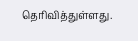தெரிவித்துள்ளது.